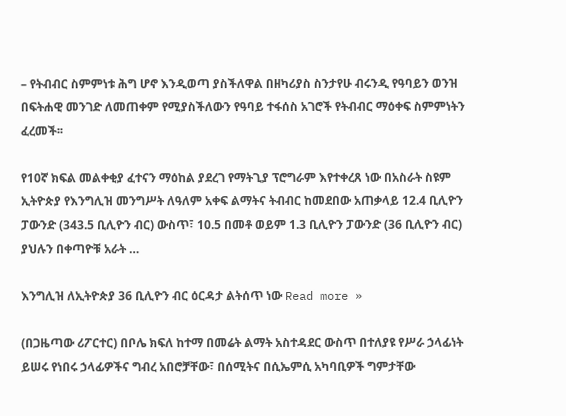– የትብብር ስምምነቱ ሕግ ሆኖ እንዲወጣ ያስችለዋል በዘካሪያስ ስንታየሁ ብሩንዲ የዓባይን ወንዝ በፍትሐዊ መንገድ ለመጠቀም የሚያስችለውን የዓባይ ተፋሰስ አገሮች የትብብር ማዕቀፍ ስምምነትን ፈረመች፡፡

የ10ኛ ክፍል መልቀቂያ ፈተናን ማዕከል ያደረገ የማትጊያ ፕሮግራም እየተቀረጸ ነው በአስራት ስዩም ኢትዮጵያ የእንግሊዝ መንግሥት ለዓለም አቀፍ ልማትና ትብብር ከመደበው አጠቃላይ 12.4 ቢሊዮን ፓውንድ (343.5 ቢሊዮን ብር) ውስጥ፣ 10.5 በመቶ ወይም 1.3 ቢሊዮን ፓውንድ (36 ቢሊዮን ብር) ያህሉን በቀጣዮቹ አራት …

እንግሊዝ ለኢትዮጵያ 36 ቢሊዮን ብር ዕርዳታ ልትሰጥ ነው Read more »

(በጋዜጣው ሪፖርተር) በቦሌ ክፍለ ከተማ በመሬት ልማት አስተዳደር ውስጥ በተለያዩ የሥራ ኃላፊነት ይሠሩ የነበሩ ኃላፊዎችና ግብረ አበሮቻቸው፣ በሰሚትና በሲኤምሲ አካባቢዎች ግምታቸው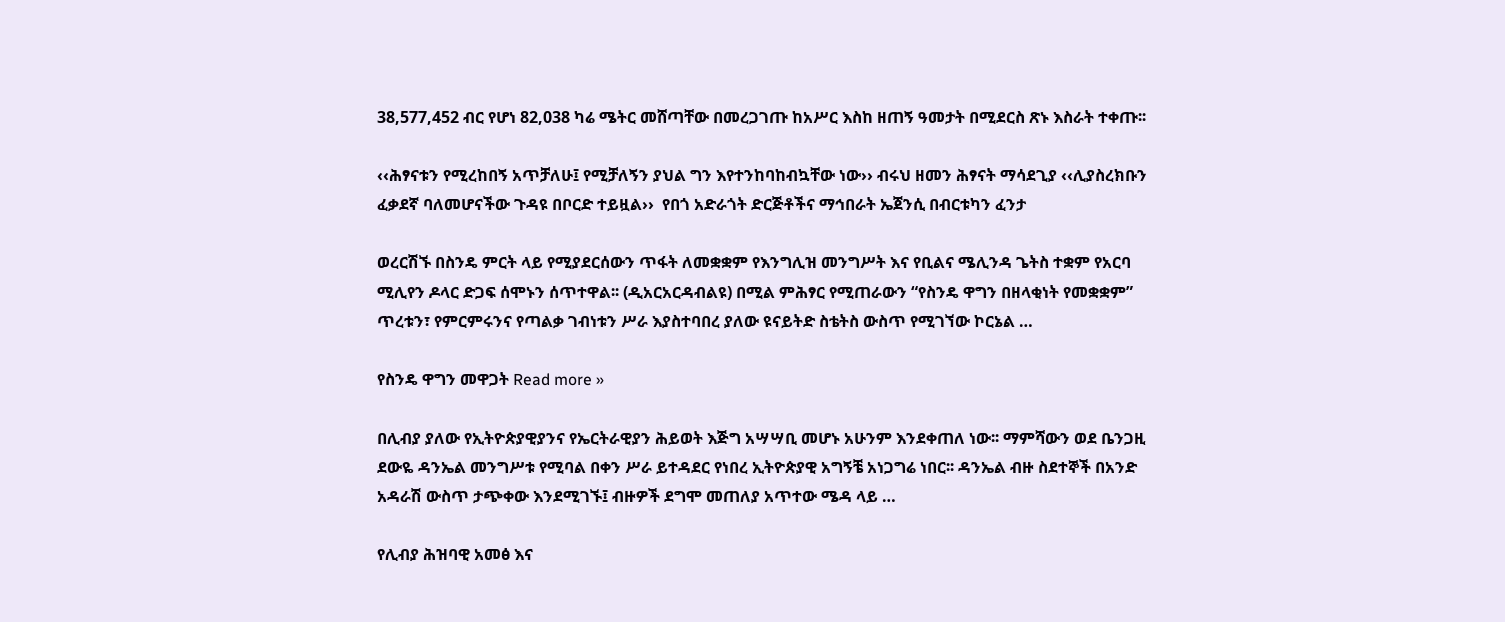38,577,452 ብር የሆነ 82,038 ካሬ ሜትር መሸጣቸው በመረጋገጡ ከአሥር እስከ ዘጠኝ ዓመታት በሚደርስ ጽኑ እስራት ተቀጡ፡፡

‹‹ሕፃናቱን የሚረከበኝ አጥቻለሁ፤ የሚቻለኝን ያህል ግን እየተንከባከብኳቸው ነው›› ብሩህ ዘመን ሕፃናት ማሳደጊያ ‹‹ሊያስረክቡን ፈቃደኛ ባለመሆናችው ጉዳዩ በቦርድ ተይዟል››  የበጎ አድራጎት ድርጅቶችና ማኅበራት ኤጀንሲ በብርቱካን ፈንታ

ወረርሽኙ በስንዴ ምርት ላይ የሚያደርሰውን ጥፋት ለመቋቋም የእንግሊዝ መንግሥት እና የቢልና ሜሊንዳ ጌትስ ተቋም የአርባ ሚሊየን ዶላር ድጋፍ ሰሞኑን ሰጥተዋል፡፡ (ዲአርአርዳብልዩ) በሚል ምሕፃር የሚጠራውን “የስንዴ ዋግን በዘላቂነት የመቋቋም” ጥረቱን፣ የምርምሩንና የጣልቃ ገብነቱን ሥራ እያስተባበረ ያለው ዩናይትድ ስቴትስ ውስጥ የሚገኘው ኮርኔል …

የስንዴ ዋግን መዋጋት Read more »

በሊብያ ያለው የኢትዮጵያዊያንና የኤርትራዊያን ሕይወት እጅግ አሣሣቢ መሆኑ አሁንም እንደቀጠለ ነው፡፡ ማምሻውን ወደ ቤንጋዚ ደውዬ ዳንኤል መንግሥቱ የሚባል በቀን ሥራ ይተዳደር የነበረ ኢትዮጵያዊ አግኝቼ አነጋግሬ ነበር፡፡ ዳንኤል ብዙ ስደተኞች በአንድ አዳራሽ ውስጥ ታጭቀው እንደሚገኙ፤ ብዙዎች ደግሞ መጠለያ አጥተው ሜዳ ላይ …

የሊብያ ሕዝባዊ አመፅ እና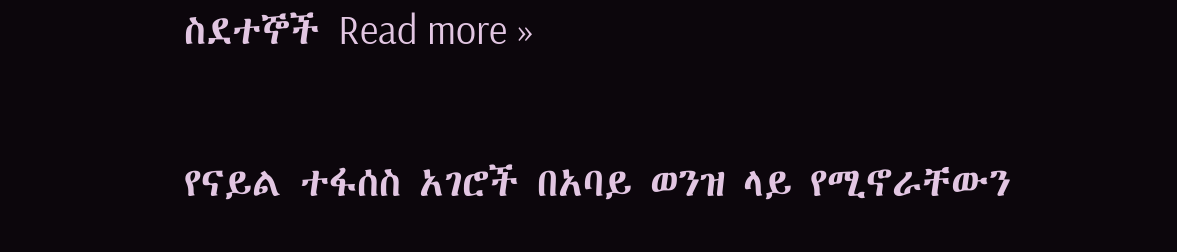ስደተኞች Read more »

የናይል ተፋሰስ አገሮች በአባይ ወንዝ ላይ የሚኖራቸውን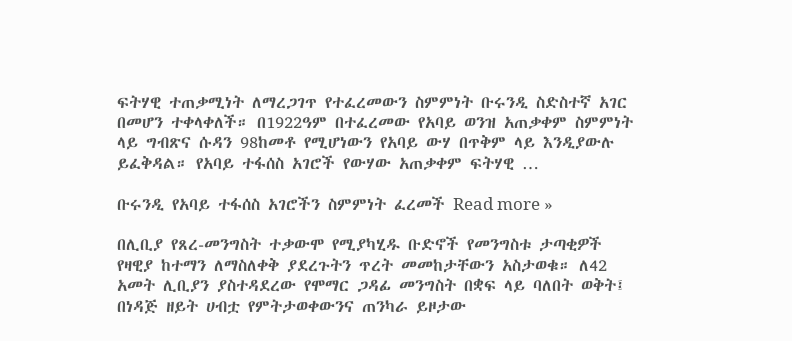ፍትሃዊ ተጠቃሚነት ለማረጋገጥ የተፈረመውን ስምምነት ቡሩንዲ ስድስተኛ አገር በመሆን ተቀላቀለች። በ1922ዓም በተፈረመው የአባይ ወንዝ አጠቃቀም ስምምነት ላይ ግብጽና ሱዳን 98ከመቶ የሚሆነውን የአባይ ውሃ በጥቅም ላይ እንዲያውሉ ይፈቅዳል። የአባይ ተፋሰስ አገሮች የውሃው አጠቃቀም ፍትሃዊ …

ቡሩንዲ የአባይ ተፋሰስ አገሮችን ስምምነት ፈረመች Read more »

በሊቢያ የጸረ-መንግስት ተቃውሞ የሚያካሂዱ ቡድኖች የመንግስቱ ታጣቂዎች የዛዊያ ከተማን ለማስለቀቅ ያደረጉትን ጥረት መመከታቸውን አስታወቁ። ለ42 አመት ሊቢያን ያስተዳደረው የሞማር ጋዳፊ መንግስት በቋፍ ላይ ባለበት ወቅት፤ በነዳጅ ዘይት ሀብቷ የምትታወቀውንና ጠንካራ ይዞታው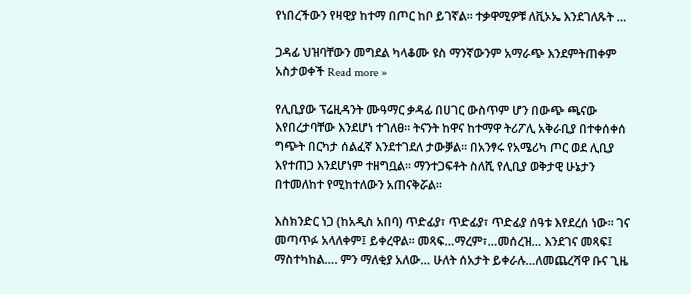የነበረችውን የዛዊያ ከተማ በጦር ከቦ ይገኛል። ተቃዋሚዎቹ ለቪኦኤ እንደገለጹት …

ጋዳፊ ህዝባቸውን መግደል ካላቆሙ ዩስ ማንኛውንም አማራጭ እንደምትጠቀም አስታወቀች Read more »

የሊቢያው ፕሬዚዳንት ሙዓማር ቃዳፊ በሀገር ውስጥም ሆን በውጭ ጫናው እየበረታባቸው እንደሆነ ተገለፀ። ትናንት ከዋና ከተማዋ ትሪፖሊ አቅራቢያ በተቀሰቀሰ ግጭት በርካታ ሰልፈኛ እንደተገደለ ታውቓል። በአንፃሩ የአሜሪካ ጦር ወደ ሊቢያ እየተጠጋ እንደሆነም ተዘግቧል። ማንተጋፍቶት ስለሺ የሊቢያ ወቅታዊ ሁኔታን በተመለከተ የሚከተለውን አጠናቅሯል።

እስክንድር ነጋ (ከአዲስ አበባ) ጥድፊያ፣ ጥድፊያ፣ ጥድፊያ ሰዓቱ እየደረሰ ነው። ገና መጣጥፉ አላለቀም፤ ይቀረዋል። መጻፍ…ማረም፣…መሰረዝ… እንደገና መጻፍ፤ ማስተካከል…. ምን ማለቂያ አለው… ሁለት ሰአታት ይቀራሉ…ለመጨረሻዋ ቡና ጊዜ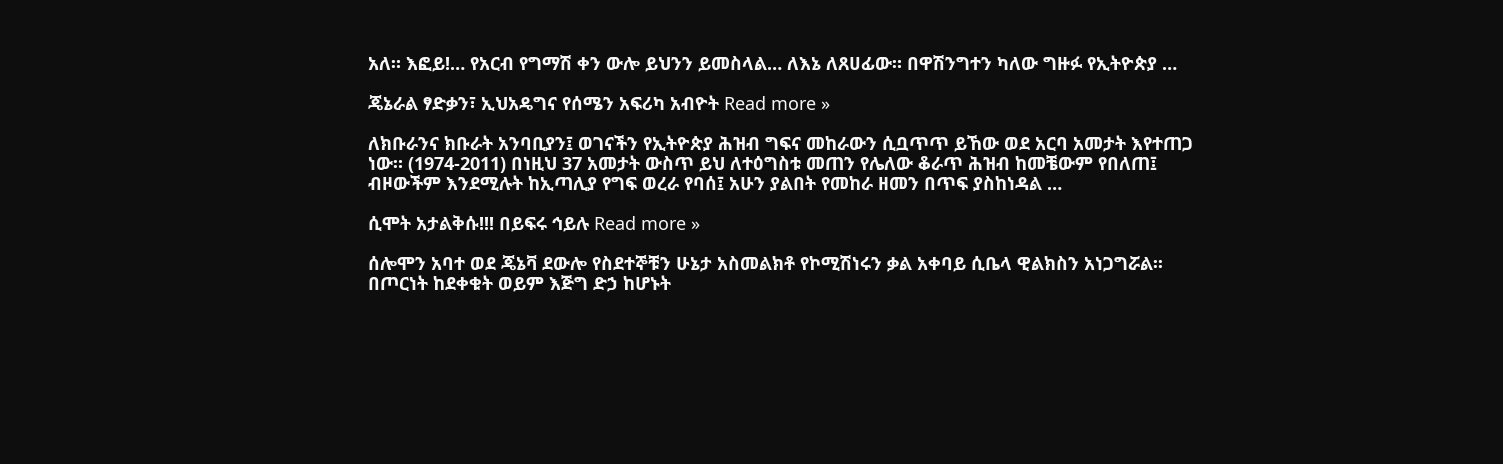አለ። እፎይ!… የአርብ የግማሽ ቀን ውሎ ይህንን ይመስላል… ለእኔ ለጸሀፊው። በዋሽንግተን ካለው ግዙፉ የኢትዮጵያ …

ጄኔራል ፃድቃን፣ ኢህአዴግና የሰሜን አፍሪካ አብዮት Read more »

ለክቡራንና ክቡራት አንባቢያን፤ ወገናችን የኢትዮጵያ ሕዝብ ግፍና መከራውን ሲቧጥጥ ይኸው ወደ አርባ አመታት እየተጠጋ ነው። (1974-2011) በነዚህ 37 አመታት ውስጥ ይህ ለተዕግስቱ መጠን የሌለው ቆራጥ ሕዝብ ከመቼውም የበለጠ፤ ብዞውችም እንደሚሉት ከኢጣሊያ የግፍ ወረራ የባሰ፤ አሁን ያልበት የመከራ ዘመን በጥፍ ያስከነዳል …

ሲሞት አታልቅሱ!!! በይፍሩ ኅይሉ Read more »

ሰሎሞን አባተ ወደ ጄኔቫ ደውሎ የስደተኞቹን ሁኔታ አስመልክቶ የኮሚሽነሩን ቃል አቀባይ ሲቤላ ዊልክስን አነጋግሯል፡፡ በጦርነት ከደቀቁት ወይም እጅግ ድኃ ከሆኑት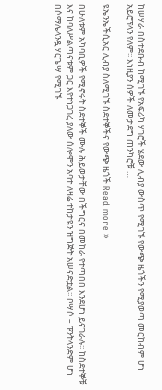ከሠሃራ በስተደቡብ ከሚገኙ የአፍሪካ ሃገሮች ሄደው ሊብያ ውስጥ የሚገኙ የውጭ ዜጎችን የሚያወጣ መርከብም ሆነ አይሮፕላን የለም፡፡ እነዚያን ሰዎች ለመታደግ ጠንካሮቹ …

ዩኤንኤችሲአር ሊብያ ስለሚገኙ ስደተኞችና የውጭ ዜጎች Read more »

በሁለቱም አካባቢዎች የሚኖሩት ስደተኞች ሙሉ ሕይወታቸው በችግርና በመከራ የተጣበበ እንደሆነ ይናገራሉ፡፡ ከስደተኞቹ እና ከባለሥልጣናቱም ጋር እየተነጋገረ ያለው ሰሎሞን አባተ ለዛሬ ተከታዩን ዝግጅት አሠናድቷል፡፡ ቦሣሶ – ፑንትላንድም ሆነ በሶማሌላንዷ ሃርጌሣ የሚገኙ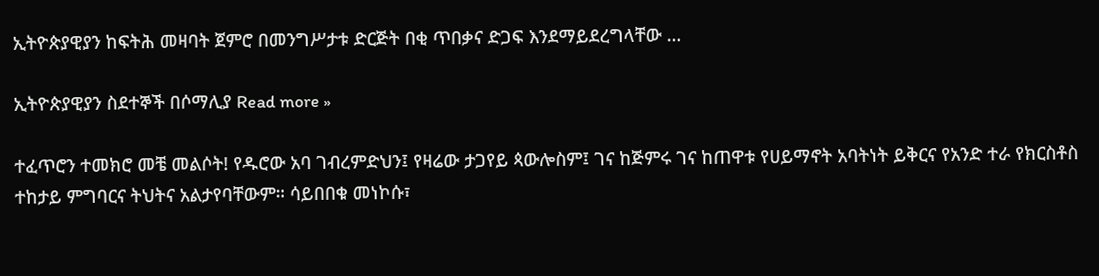ኢትዮጵያዊያን ከፍትሕ መዛባት ጀምሮ በመንግሥታቱ ድርጅት በቂ ጥበቃና ድጋፍ እንደማይደረግላቸው …

ኢትዮጵያዊያን ስደተኞች በሶማሊያ Read more »

ተፈጥሮን ተመክሮ መቼ መልሶት! የዱሮው አባ ገብረምድህን፤ የዛሬው ታጋየይ ጳውሎስም፤ ገና ከጅምሩ ገና ከጠዋቱ የሀይማኖት አባትነት ይቅርና የአንድ ተራ የክርስቶስ ተከታይ ምግባርና ትህትና አልታየባቸውም። ሳይበበቁ መነኮሱ፣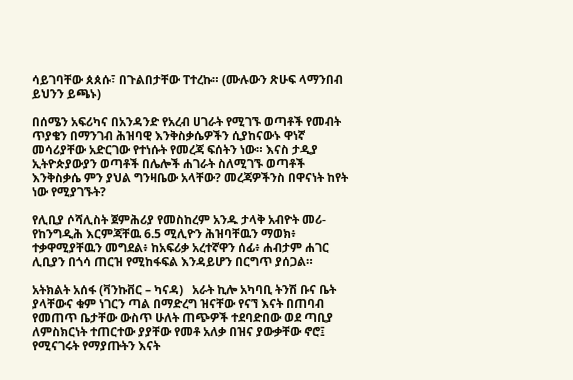ሳይገባቸው ጰጰሱ፣ በጉልበታቸው ፐተረኩ። (ሙሉውን ጽሁፍ ላማንበብ ይህንን ይጫኑ)

በሰሜን አፍሪካና በአንዳንድ የአረብ ሀገራት የሚገኙ ወጣቶች የመብት ጥያቄን በማንገብ ሕዝባዊ እንቅስቃሴዎችን ሲያከናውኑ ዋነኛ መሳሪያቸው አድርገው የተነሱት የመረጃ ፍሰትን ነው። እናስ ታዲያ ኢትዮጵያውያን ወጣቶች በሌሎች ሐገራት ስለሚገኙ ወጣቶች እንቅስቃሴ ምን ያህል ግንዛቤው አላቸው? መረጃዎችንስ በዋናነት ከየት ነው የሚያገኙት?

የሊቢያ ሶሻሊስት ጀምሕሪያ የመስከረም አንዱ ታላቅ አብዮት መሪ-የከንግዲሕ እርምጃቸዉ 6.5 ሚሊዮን ሕዝባቸዉን ማወክ፥ ተቃዋሚያቸዉን መግደል፥ ከአፍሪቃ አረተኛዋን ሰፊ፥ ሐብታም ሐገር ሊቢያን በጎሳ ጠርዝ የሚከፋፍል እንዳይሆን በርግጥ ያሰጋል።

አትክልት አሰፋ (ቫንኩቨር – ካናዳ)   አራት ኪሎ አካባቢ ትንሽ ቡና ቤት ያላቸውና ቁም ነገርን ጣል በማድረግ ዝናቸው የናኘ እናት በጠባብ የመጠጥ ቤታቸው ውስጥ ሁለት ጠጭዎች ተደባድበው ወደ ጣቢያ ለምስክርነት ተጠርተው ያያቸው የመቶ አለቃ በዝና ያውቃቸው ኖሮ፤ የሚናገሩት የማያጡትን እናት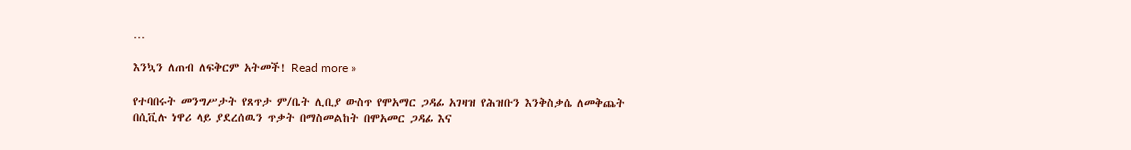…

እንኳን ለጠብ ለፍቅርም አትመች! Read more »

የተባበሩት መንግሥታት የጸጥታ ም/ቤት ሊቢያ ውስጥ የሞአማር ጋዳፊ አገዛዝ የሕዝቡን እንቅስቃሴ ለመቅጨት በሲቪሉ ነዋሪ ላይ ያደረሰዉን ጥቃት በማስመልከት በሞአመር ጋዳፊ እና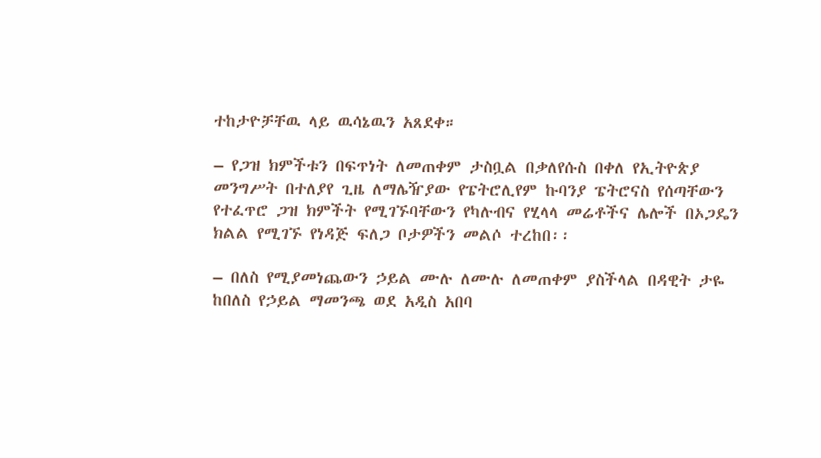ተከታዮቻቸዉ ላይ ዉሳኔዉን አጸደቀ።

– የጋዝ ክምችቱን በፍጥነት ለመጠቀም ታስቧል በቃለየሱስ በቀለ የኢትዮጵያ መንግሥት በተለያየ ጊዜ ለማሌዥያው የፔትሮሊየም ኩባንያ ፔትሮናስ የሰጣቸውን የተፈጥሮ ጋዝ ክምችት የሚገኙባቸውን የካሉብና የሂላላ መሬቶችና ሌሎች በኦጋዴን ክልል የሚገኙ የነዳጅ ፍለጋ ቦታዎችን መልሶ ተረከበ፡፡

– በለስ የሚያመነጨውን ኃይል ሙሉ ለሙሉ ለመጠቀም ያስችላል በዳዊት ታዬ ከበለስ የኃይል ማመንጫ ወደ አዲስ አበባ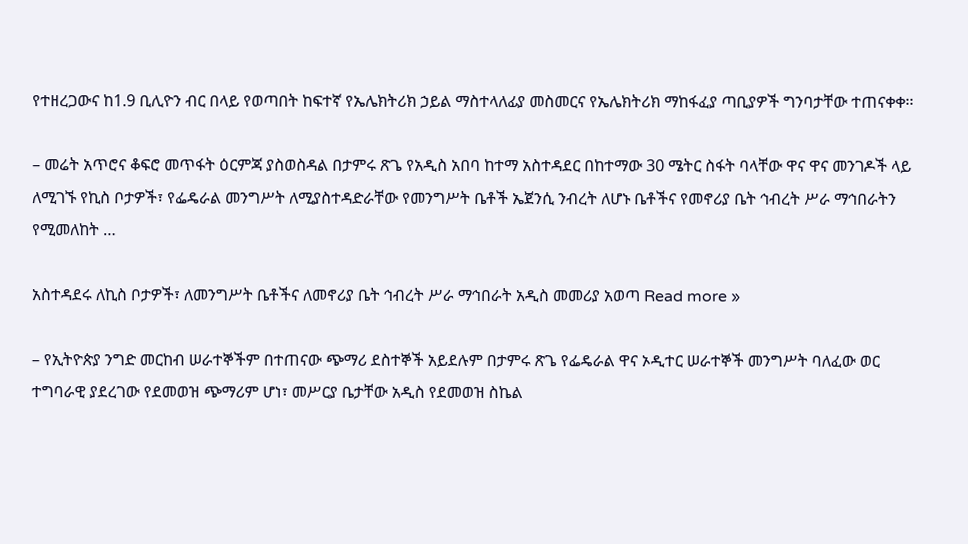የተዘረጋውና ከ1.9 ቢሊዮን ብር በላይ የወጣበት ከፍተኛ የኤሌክትሪክ ኃይል ማስተላለፊያ መስመርና የኤሌክትሪክ ማከፋፈያ ጣቢያዎች ግንባታቸው ተጠናቀቀ፡፡

– መሬት አጥሮና ቆፍሮ መጥፋት ዕርምጃ ያስወስዳል በታምሩ ጽጌ የአዲስ አበባ ከተማ አስተዳደር በከተማው 30 ሜትር ስፋት ባላቸው ዋና ዋና መንገዶች ላይ ለሚገኙ የኪስ ቦታዎች፣ የፌዴራል መንግሥት ለሚያስተዳድራቸው የመንግሥት ቤቶች ኤጀንሲ ንብረት ለሆኑ ቤቶችና የመኖሪያ ቤት ኅብረት ሥራ ማኅበራትን የሚመለከት …

አስተዳደሩ ለኪስ ቦታዎች፣ ለመንግሥት ቤቶችና ለመኖሪያ ቤት ኅብረት ሥራ ማኅበራት አዲስ መመሪያ አወጣ Read more »

– የኢትዮጵያ ንግድ መርከብ ሠራተኞችም በተጠናው ጭማሪ ደስተኞች አይደሉም በታምሩ ጽጌ የፌዴራል ዋና ኦዲተር ሠራተኞች መንግሥት ባለፈው ወር ተግባራዊ ያደረገው የደመወዝ ጭማሪም ሆነ፣ መሥርያ ቤታቸው አዲስ የደመወዝ ስኬል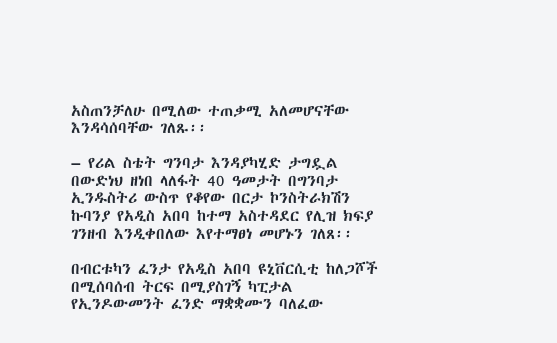አስጠንቻለሁ በሚለው ተጠቃሚ አለመሆናቸው እንዳሳሰባቸው ገለጹ፡፡

– የሪል ስቴት ግንባታ እንዳያካሂድ ታግዷል በውድነህ ዘነበ ላለፋት 40 ዓመታት በግንባታ ኢንዱስትሪ ውስጥ የቆየው በርታ ኮንስትራክሽን ኩባንያ የአዲስ አበባ ከተማ አስተዳደር የሊዝ ክፍያ ገንዘብ እንዲቀበለው እየተማፀነ መሆኑን ገለጸ፡፡

በብርቱካን ፈንታ የአዲስ አበባ ዩኒቨርሲቲ ከለጋሾች በሚሰባሰብ ትርፍ በሚያስገኝ ካፒታል የኢንዶውመንት ፈንድ ማቋቋሙን ባለፈው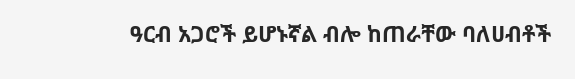ዓርብ አጋሮች ይሆኑኛል ብሎ ከጠራቸው ባለሀብቶች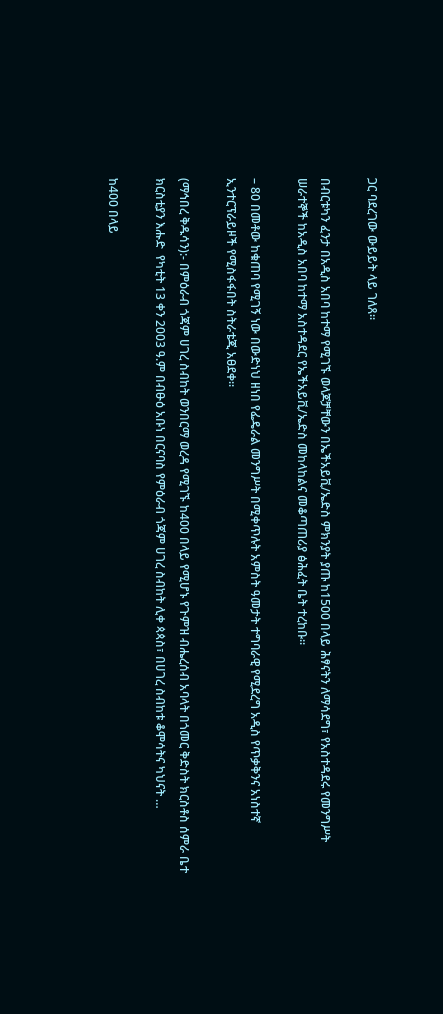ጋር ባደረገው ውይይት ላይ ገለጸ፡፡

በብርቱካን ፈንታ በአዲስ አበባ ከተማ የሚገኙ ወላጆቻቸውን በኤችአይቪ/ኤድስ ምክንያት ያጡ ከ1500 በላይ ሕፃናትን ለማሳደግ፣ የአስተዳደሩ የመንግሥት ሠራተኞች ከአዲስ አበባ ከተማ አስተዳደር የኤችአይቪ/ኤድስ መከላከልና መቆጣጠሪያ ፅሕፈት ቤት ተረከቡ፡፡

– 80 በመቶው ከቁጠባ የሚገኝ ነው በውድነህ ዘነበ የፌዴራል መንግሥት በሚቀጥሉት አምስት ዓመታት ተግባራዊ የሚደረግ አዲስ የጥቃቅንና አነስተኛ ኢንተርፕራይዞች የሚስፋፋበት ስትራቴጂ አፀደቀ፡፡

(ማኅበረ ቅዱሳን):- በምዕራብ ጎጃም ሀገረ ስብከት ወንበርማ ወረዳ የሚገኙ ከ400 በላይ የሚሆኑ የጉምዝ ብሔረሰብ አባላት በጎመር ቅድስት ክርስቶስ ሰምራ ቤተ ክርስቲያን እሑድ  የካቲት 13 ቀን 2003 ዓ.ም በብፁዕ አቡነ በርናባስ የምዕራብ ጎጃም ሀገረ ስብከት ሊቀ ጳጳስ፣ በሀገረ ስብከቱ ቆሞሳትና ካህናት …

ከ400 በላይ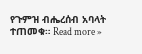የጉምዝ ብሔረሰብ አባላት ተጠመቁ። Read more »